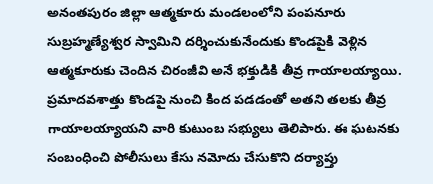అనంతపురం జిల్లా ఆత్మకూరు మండలంలోని పంపనూరు సుబ్రహ్మణ్యేశ్వర స్వామిని దర్శించుకునేందుకు కొండపైకి వెళ్లిన ఆత్మకూరుకు చెందిన చిరంజీవి అనే భక్తుడికి తీవ్ర గాయాలయ్యాయి. ప్రమాదవశాత్తు కొండపై నుంచి కింద పడడంతో అతని తలకు తీవ్ర గాయాలయ్యాయని వారి కుటుంబ సభ్యులు తెలిపారు. ఈ ఘటనకు సంబంధించి పోలీసులు కేసు నమోదు చేసుకొని దర్యాప్తు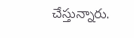చేస్తున్నారు.